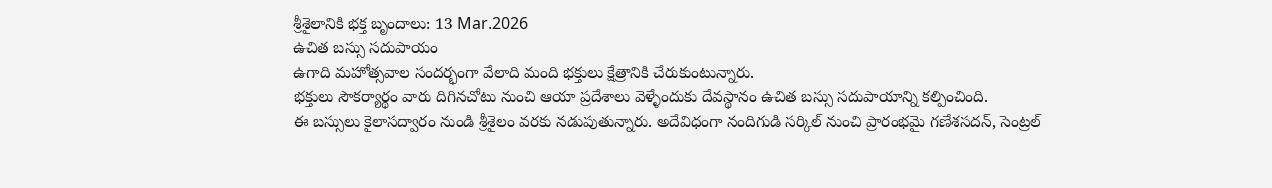శ్రీశైలానికి భక్త బృందాలు: 13 Mar.2026
ఉచిత బస్సు సదుపాయం
ఉగాది మహోత్సవాల సందర్భంగా వేలాది మంది భక్తులు క్షేత్రానికి చేరుకుంటున్నారు.
భక్తులు సౌకర్యార్థం వారు దిగినచోటు నుంచి ఆయా ప్రదేశాలు వెళ్ళేందుకు దేవస్థానం ఉచిత బస్సు సదుపాయాన్ని కల్పించింది.
ఈ బస్సులు కైలాసద్వారం నుండి శ్రీశైలం వరకు నడుపుతున్నారు. అదేవిధంగా నందిగుడి సర్కిల్ నుంచి ప్రారంభమై గణేశసదన్, సెంట్రల్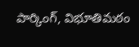పార్కింగ్, విభూతిమఠం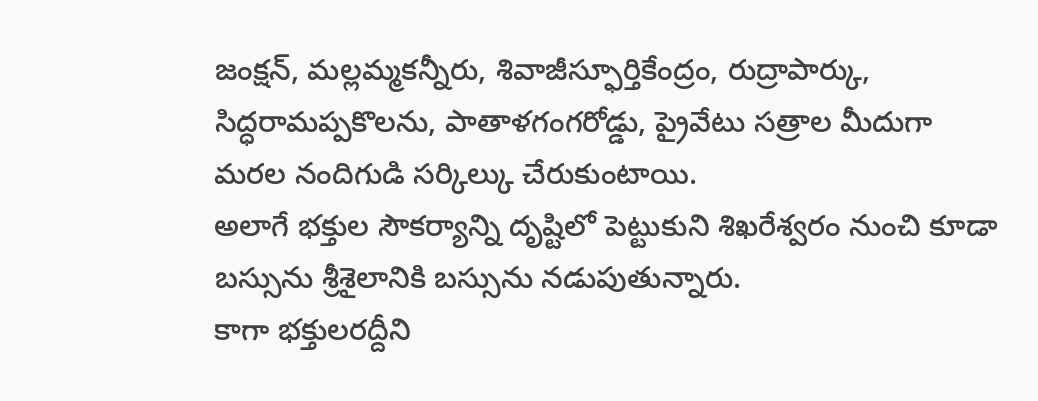జంక్షన్, మల్లమ్మకన్నీరు, శివాజీస్ఫూర్తికేంద్రం, రుద్రాపార్కు, సిద్ధరామప్పకొలను, పాతాళగంగరోడ్డు, ప్రైవేటు సత్రాల మీదుగా మరల నందిగుడి సర్కిల్కు చేరుకుంటాయి.
అలాగే భక్తుల సౌకర్యాన్ని దృష్టిలో పెట్టుకుని శిఖరేశ్వరం నుంచి కూడా బస్సును శ్రీశైలానికి బస్సును నడుపుతున్నారు.
కాగా భక్తులరద్దీని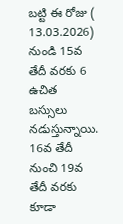బట్టి ఈ రోజు ( 13.03.2026) నుండి 15వ తేదీ వరకు 6 ఉచిత బస్సులు నడుస్తున్నాయి.
16వ తేదీ నుంచి 19వ తేదీ వరకు కూడా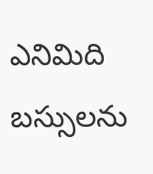ఎనిమిది బస్సులను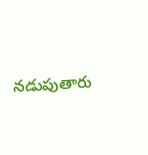నడుపుతారు